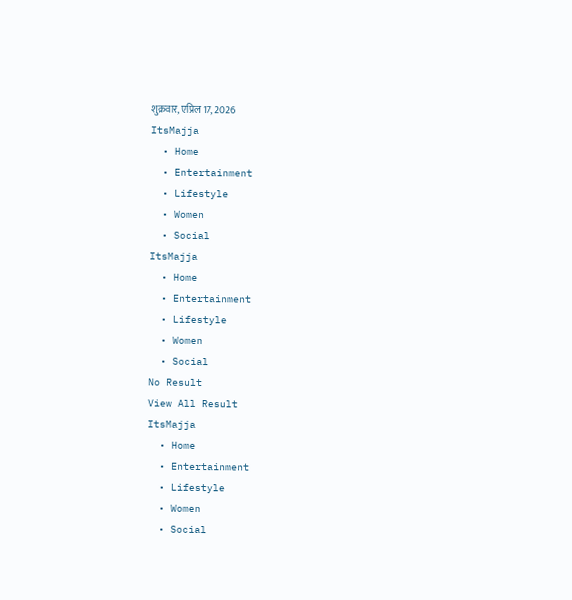शुक्रवार, एप्रिल 17, 2026
ItsMajja
  • Home
  • Entertainment
  • Lifestyle
  • Women
  • Social
ItsMajja
  • Home
  • Entertainment
  • Lifestyle
  • Women
  • Social
No Result
View All Result
ItsMajja
  • Home
  • Entertainment
  • Lifestyle
  • Women
  • Social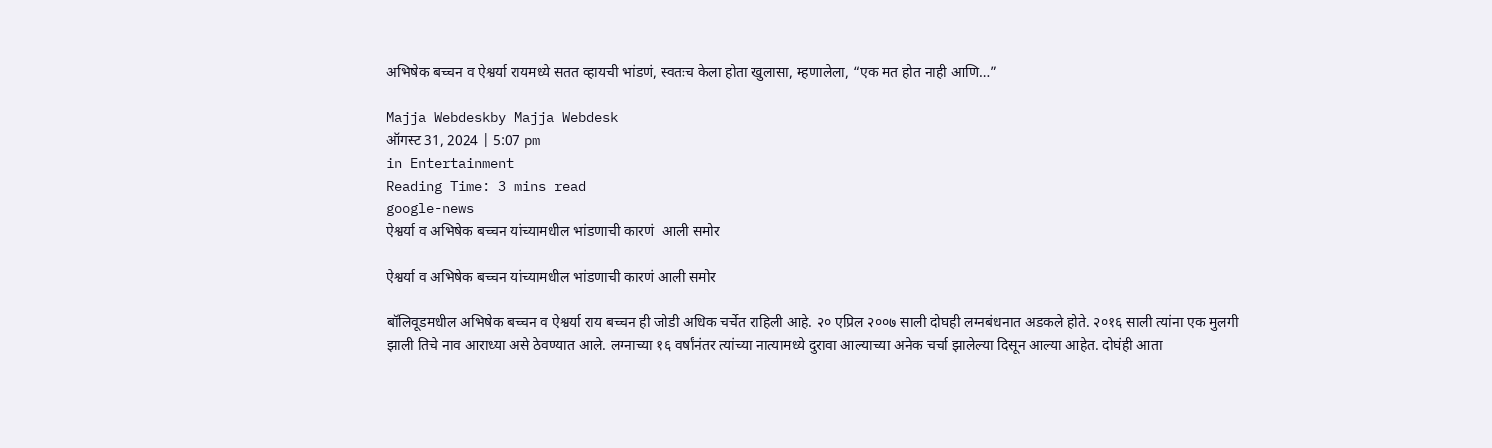अभिषेक बच्चन व ऐश्वर्या रायमध्ये सतत व्हायची भांडणं, स्वतःच केला होता खुलासा, म्हणालेला, “एक मत होत नाही आणि…”

Majja Webdeskby Majja Webdesk
ऑगस्ट 31, 2024 | 5:07 pm
in Entertainment
Reading Time: 3 mins read
google-news
ऐश्वर्या व अभिषेक बच्चन यांच्यामधील भांडणाची कारणं  आली समोर

ऐश्वर्या व अभिषेक बच्चन यांच्यामधील भांडणाची कारणं आली समोर

बॉलिवूडमधील अभिषेक बच्चन व ऐश्वर्या राय बच्चन ही जोडी अधिक चर्चेत राहिली आहे. २० एप्रिल २००७ साली दोघही लग्नबंधनात अडकले होते. २०१६ साली त्यांना एक मुलगी झाली तिचे नाव आराध्या असे ठेवण्यात आले. लग्नाच्या १६ वर्षांनंतर त्यांच्या नात्यामध्ये दुरावा आल्याच्या अनेक चर्चा झालेल्या दिसून आल्या आहेत. दोघंही आता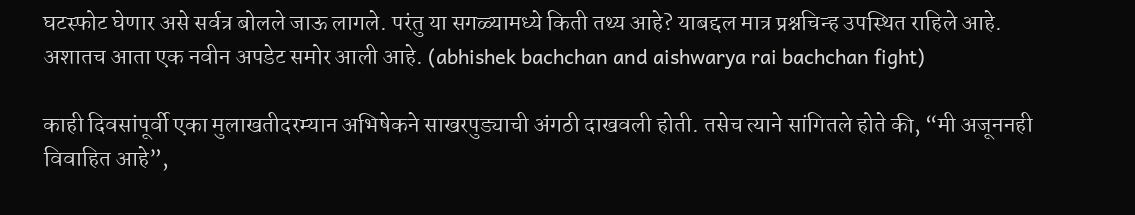घटस्फोट घेणार असे सर्वत्र बोलले जाऊ लागले. परंतु या सगळ्यामध्ये किती तथ्य आहे? याबद्दल मात्र प्रश्नचिन्ह उपस्थित राहिले आहे. अशातच आता एक नवीन अपडेट समोर आली आहे. (abhishek bachchan and aishwarya rai bachchan fight)

काही दिवसांपूर्वी एका मुलाखतीदरम्यान अभिषेकने साखरपुड्याची अंगठी दाखवली होती. तसेच त्याने सांगितले होते की, “मी अजूननही विवाहित आहे”,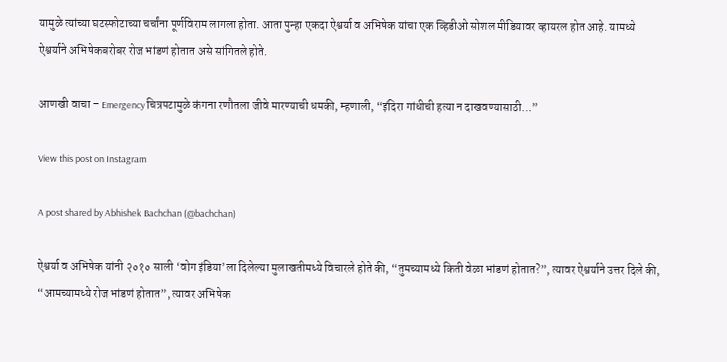यामुळे त्यांच्या घटस्फोटाच्या चर्चांना पूर्णविराम लागला होता. आता पुन्हा एकदा ऐश्वर्या व अभिषेक यांचा एक व्हिडीओ सोशल मीडियावर व्हायरल होत आहे. यामध्ये ऐश्वर्याने अभिषेकबरोबर रोज भांडणं होतात असे सांगितले होते.

आणखी वाचा – Emergency चित्रपटामुळे कंगना रणौतला जीवे मारण्याची धमकी, म्हणाली, “इंदिरा गांधीची हत्या न दाखवण्यासाठी…”

View this post on Instagram

A post shared by Abhishek Bachchan (@bachchan)

ऐश्वर्या व अभिषेक यांनी २०१० साली ‘वोग इंडिया’ला दिलेल्या मुलाखतीमध्ये विचारले होते की, “तुमच्यामध्ये किती वेळा भांडणं होतात?”, त्यावर ऐश्वर्याने उत्तर दिले की, “आमच्यामध्ये रोज भांडणं होतात”, त्यावर अभिषेक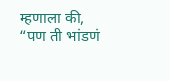म्हणाला की, “पण ती भांडणं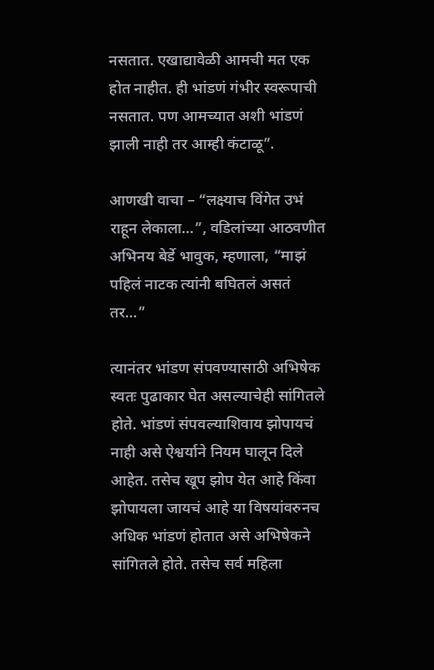नसतात. एखाद्यावेळी आमची मत एक होत नाहीत. ही भांडणं गंभीर स्वरूपाची नसतात. पण आमच्यात अशी भांडणं झाली नाही तर आम्ही कंटाळू”.

आणखी वाचा – “लक्ष्याच विंगेत उभं राहून लेकाला…”, वडिलांच्या आठवणीत अभिनय बेर्डे भावुक, म्हणाला, “माझं पहिलं नाटक त्यांनी बघितलं असतं तर…”

त्यानंतर भांडण संपवण्यासाठी अभिषेक स्वतः पुढाकार घेत असल्याचेही सांगितले होते. भांडणं संपवल्याशिवाय झोपायचं नाही असे ऐश्वर्याने नियम घालून दिले आहेत. तसेच खूप झोप येत आहे किंवा झोपायला जायचं आहे या विषयांवरुनच अधिक भांडणं होतात असे अभिषेकने सांगितले होते. तसेच सर्व महिला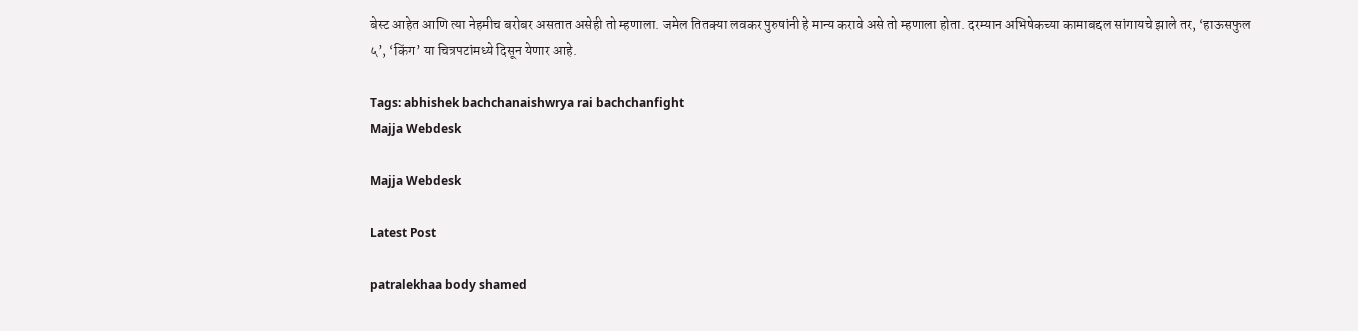बेस्ट आहेत आणि त्या नेहमीच बरोबर असतात असेही तो म्हणाला. जमेल तितक्या लवकर पुरुषांनी हे मान्य करावे असे तो म्हणाला होता. दरम्यान अभिषेकच्या कामाबद्दल सांगायचे झाले तर, ‘हाऊसफुल ५’, ‘किंग’ या चित्रपटांमध्ये दिसून येणार आहे.

Tags: abhishek bachchanaishwrya rai bachchanfight
Majja Webdesk

Majja Webdesk

Latest Post

patralekhaa body shamed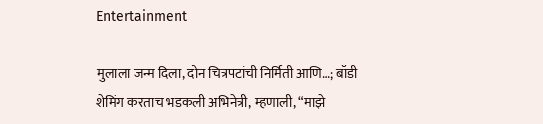Entertainment

मुलाला जन्म दिला, दोन चित्रपटांची निर्मिती आणि…; बॉडी शेमिंग करताच भडकली अभिनेत्री, म्हणाली, “माझे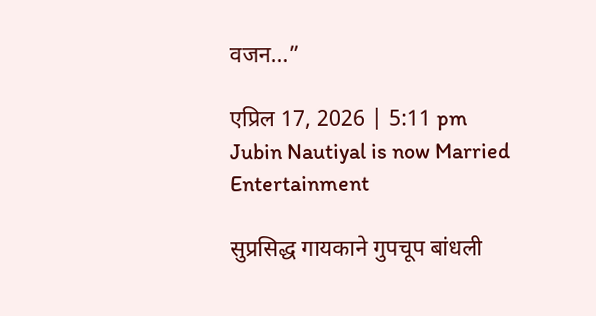वजन…”

एप्रिल 17, 2026 | 5:11 pm
Jubin Nautiyal is now Married
Entertainment

सुप्रसिद्ध गायकाने गुपचूप बांधली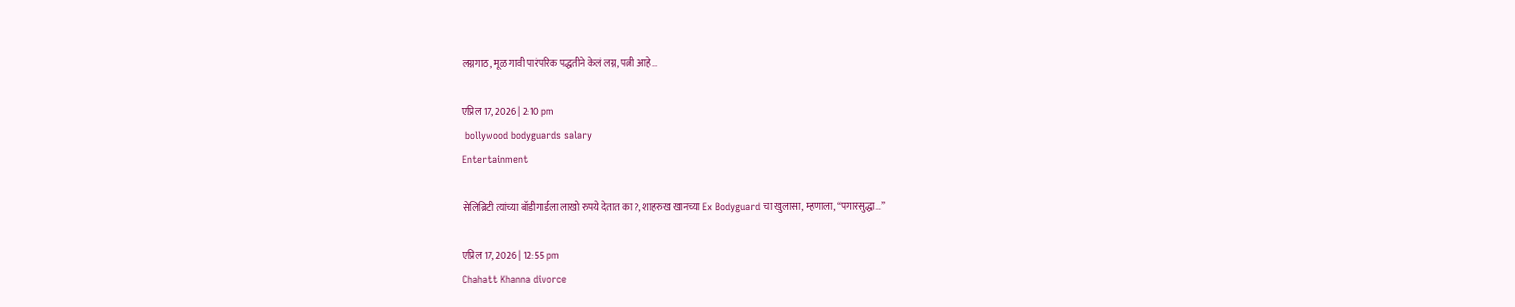लग्नगाठ, मूळ गावी पारंपरिक पद्धतीने केलं लग्न, पत्नी आहे…

एप्रिल 17, 2026 | 2:10 pm
 bollywood bodyguards salary
Entertainment

सेलिब्रिटी त्यांच्या बॉडीगार्डला लाखो रुपये देतात का?, शाहरुख खानच्या Ex Bodyguard चा खुलासा, म्हणाला, “पगारसुद्धा…”

एप्रिल 17, 2026 | 12:55 pm
Chahatt Khanna divorce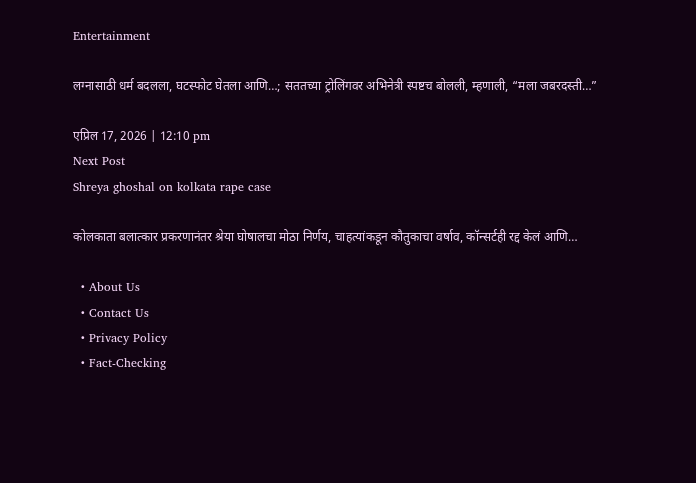Entertainment

लग्नासाठी धर्म बदलला, घटस्फोट घेतला आणि…; सततच्या ट्रोलिंगवर अभिनेत्री स्पष्टच बोलली, म्हणाली, “मला जबरदस्ती…”

एप्रिल 17, 2026 | 12:10 pm
Next Post
Shreya ghoshal on kolkata rape case

कोलकाता बलात्कार प्रकरणानंतर श्रेया घोषालचा मोठा निर्णय, चाहत्यांकडून कौतुकाचा वर्षाव, कॉन्सर्टही रद्द केलं आणि…

  • About Us
  • Contact Us
  • Privacy Policy
  • Fact-Checking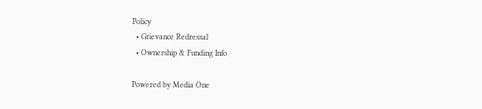Policy
  • Grievance Redressal
  • Ownership & Funding Info

Powered by Media One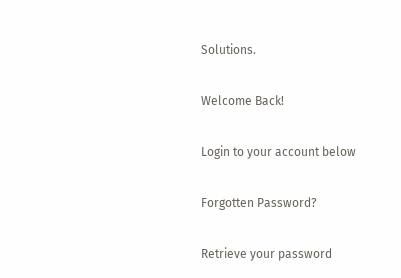Solutions.

Welcome Back!

Login to your account below

Forgotten Password?

Retrieve your password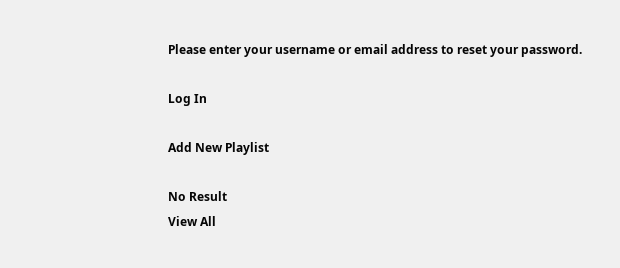Please enter your username or email address to reset your password.

Log In

Add New Playlist

No Result
View All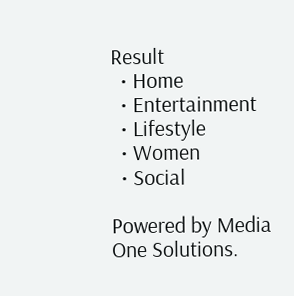Result
  • Home
  • Entertainment
  • Lifestyle
  • Women
  • Social

Powered by Media One Solutions.